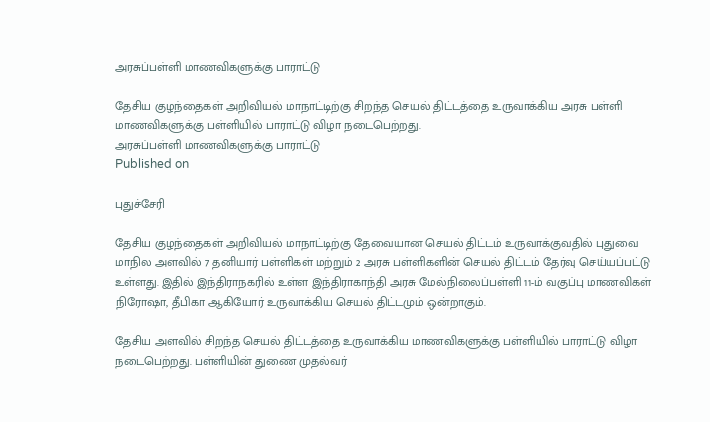அரசுப்பள்ளி மாணவிகளுக்கு பாராட்டு

தேசிய குழந்தைகள் அறிவியல் மாநாட்டிற்கு சிறந்த செயல் திட்டத்தை உருவாக்கிய அரசு பள்ளி மாணவிகளுக்கு பள்ளியில் பாராட்டு விழா நடைபெற்றது.
அரசுப்பள்ளி மாணவிகளுக்கு பாராட்டு
Published on

புதுச்சேரி

தேசிய குழந்தைகள் அறிவியல் மாநாட்டிற்கு தேவையான செயல் திட்டம் உருவாக்குவதில் புதுவை மாநில அளவில் 7 தனியார் பள்ளிகள் மற்றும் 2 அரசு பள்ளிகளின் செயல் திட்டம் தேர்வு செய்யப்பட்டு உள்ளது. இதில் இந்திராநகரில் உள்ள இந்திராகாந்தி அரசு மேல்நிலைப்பள்ளி 11-ம் வகுப்பு மாணவிகள் நிரோஷா, தீபிகா ஆகியோர் உருவாக்கிய செயல் திட்டமும் ஒன்றாகும்.

தேசிய அளவில் சிறந்த செயல் திட்டத்தை உருவாக்கிய மாணவிகளுக்கு பள்ளியில் பாராட்டு விழா நடைபெற்றது. பள்ளியின் துணை முதல்வர்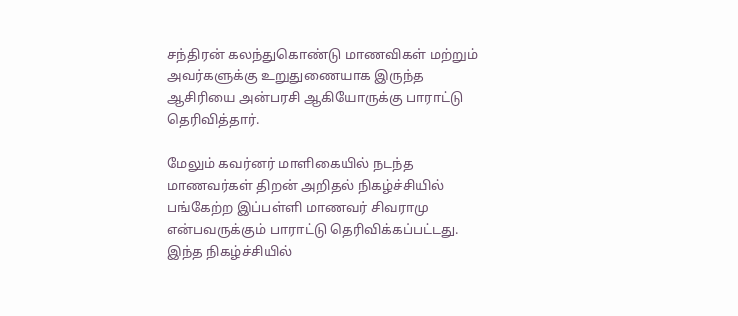சந்திரன் கலந்துகொண்டு மாணவிகள் மற்றும் அவர்களுக்கு உறுதுணையாக இருந்த ஆசிரியை அன்பரசி ஆகியோருக்கு பாராட்டு தெரிவித்தார்.

மேலும் கவர்னர் மாளிகையில் நடந்த மாணவர்கள் திறன் அறிதல் நிகழ்ச்சியில் பங்கேற்ற இப்பள்ளி மாணவர் சிவராமு என்பவருக்கும் பாராட்டு தெரிவிக்கப்பட்டது. இந்த நிகழ்ச்சியில்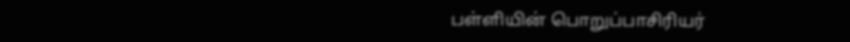பள்ளியின் பொறுப்பாசிரியர்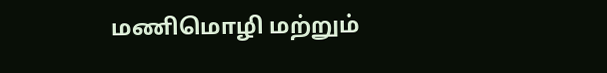மணிமொழி மற்றும்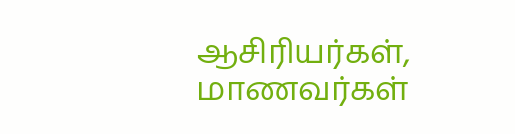ஆசிரியர்கள், மாணவர்கள்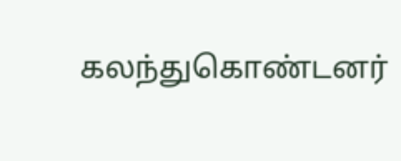கலந்துகொண்டனர்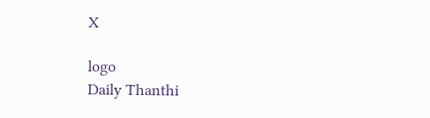X

logo
Daily Thanthi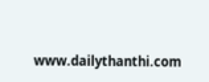www.dailythanthi.com